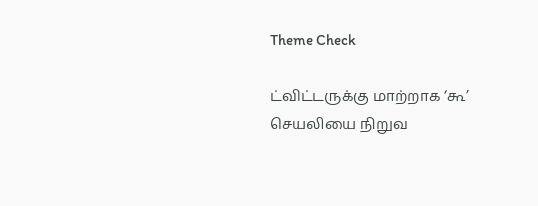Theme Check

ட்விட்டருக்கு மாற்றாக ‘கூ’ செயலியை நிறுவ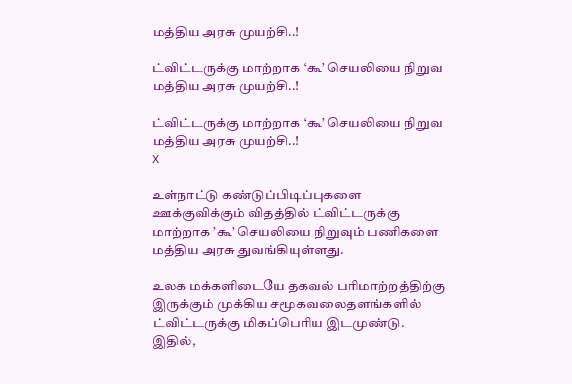மத்திய அரசு முயற்சி..!

ட்விட்டருக்கு மாற்றாக ‘கூ’ செயலியை நிறுவ மத்திய அரசு முயற்சி..!

ட்விட்டருக்கு மாற்றாக ‘கூ’ செயலியை நிறுவ மத்திய அரசு முயற்சி..!
X

உள்நாட்டு கண்டுப்பிடிப்புகளை ஊக்குவிக்கும் விதத்தில் ட்விட்டருக்கு மாற்றாக ’கூ’ செயலியை நிறுவும் பணிகளை மத்திய அரசு துவங்கியுள்ளது.

உலக மக்களிடையே தகவல் பரிமாற்றத்திற்கு இருக்கும் முக்கிய சமூகவலைதளங்களில் ட்விட்டருக்கு மிகப்பெரிய இடமுண்டு. இதில்,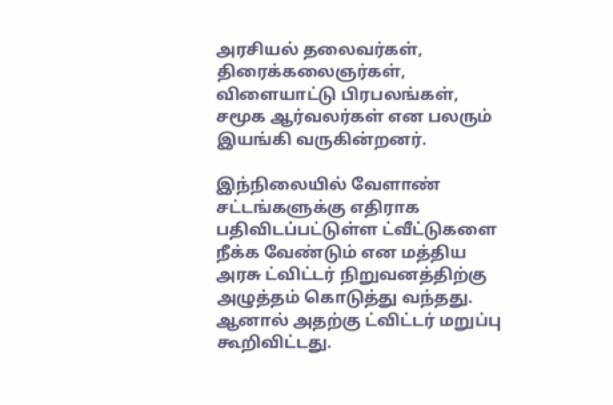அரசியல் தலைவர்கள், திரைக்கலைஞர்கள், விளையாட்டு பிரபலங்கள், சமூக ஆர்வலர்கள் என பலரும் இயங்கி வருகின்றனர்.

இந்நிலையில் வேளாண் சட்டங்களுக்கு எதிராக பதிவிடப்பட்டுள்ள ட்வீட்டுகளை நீக்க வேண்டும் என மத்திய அரசு ட்விட்டர் நிறுவனத்திற்கு அழுத்தம் கொடுத்து வந்தது. ஆனால் அதற்கு ட்விட்டர் மறுப்பு கூறிவிட்டது.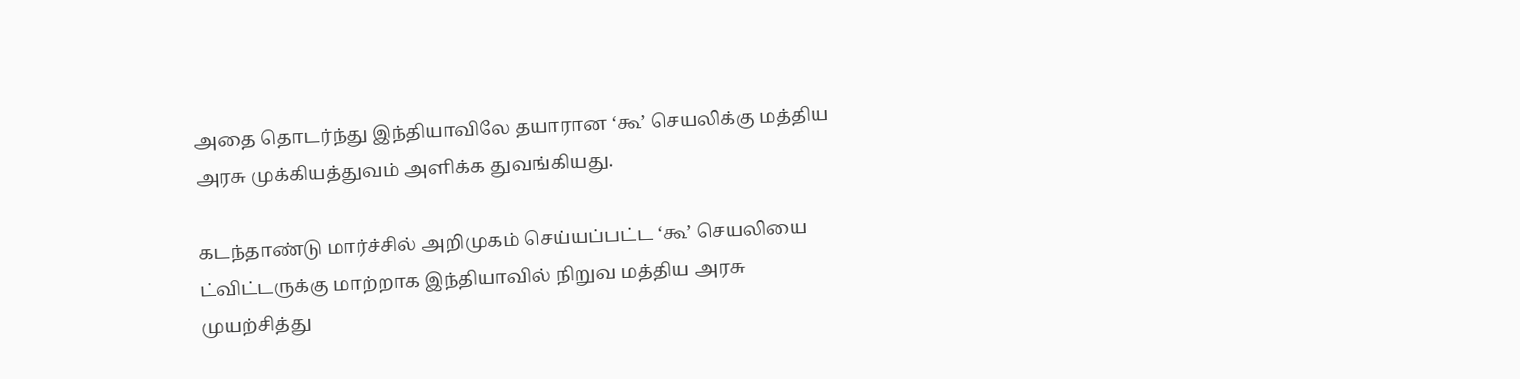அதை தொடர்ந்து இந்தியாவிலே தயாரான ‘கூ’ செயலிக்கு மத்திய அரசு முக்கியத்துவம் அளிக்க துவங்கியது.

கடந்தாண்டு மார்ச்சில் அறிமுகம் செய்யப்பட்ட ‘கூ’ செயலியை ட்விட்டருக்கு மாற்றாக இந்தியாவில் நிறுவ மத்திய அரசு முயற்சித்து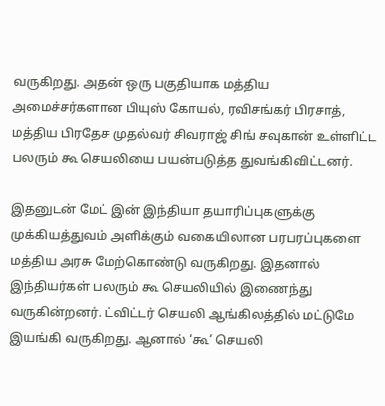வருகிறது. அதன் ஒரு பகுதியாக மத்திய அமைச்சர்களான பியுஸ் கோயல், ரவிசங்கர் பிரசாத், மத்திய பிரதேச முதல்வர் சிவராஜ் சிங் சவுகான் உள்ளிட்ட பலரும் கூ செயலியை பயன்படுத்த துவங்கிவிட்டனர்.

இதனுடன் மேட் இன் இந்தியா தயாரிப்புகளுக்கு முக்கியத்துவம் அளிக்கும் வகையிலான பரபரப்புகளை மத்திய அரசு மேற்கொண்டு வருகிறது. இதனால் இந்தியர்கள் பலரும் கூ செயலியில் இணைந்து வருகின்றனர். ட்விட்டர் செயலி ஆங்கிலத்தில் மட்டுமே இயங்கி வருகிறது. ஆனால் ‘கூ’ செயலி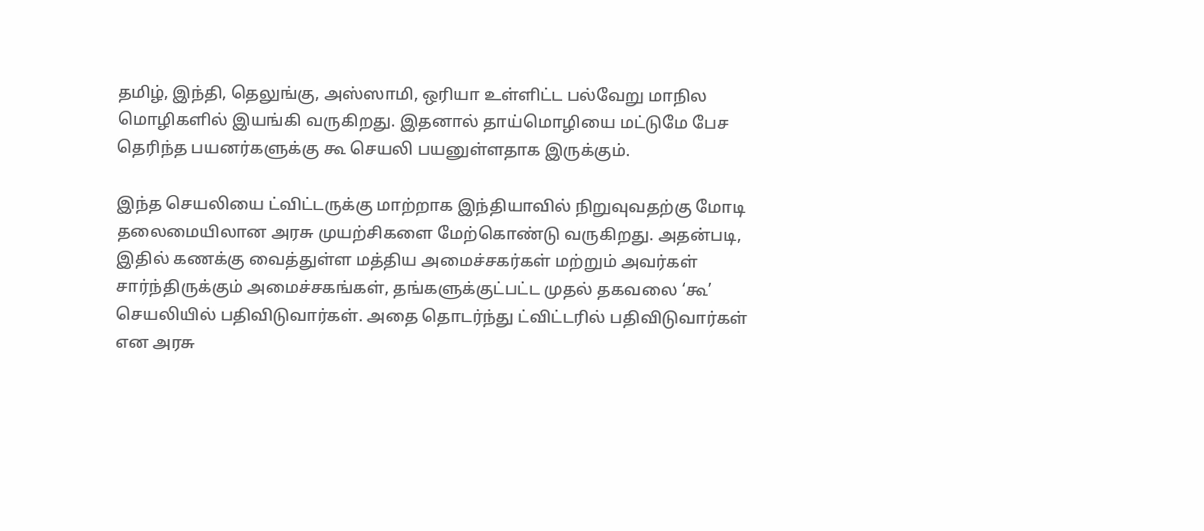தமிழ், இந்தி, தெலுங்கு, அஸ்ஸாமி, ஒரியா உள்ளிட்ட பல்வேறு மாநில மொழிகளில் இயங்கி வருகிறது. இதனால் தாய்மொழியை மட்டுமே பேச தெரிந்த பயனர்களுக்கு கூ செயலி பயனுள்ளதாக இருக்கும்.

இந்த செயலியை ட்விட்டருக்கு மாற்றாக இந்தியாவில் நிறுவுவதற்கு மோடி தலைமையிலான அரசு முயற்சிகளை மேற்கொண்டு வருகிறது. அதன்படி, இதில் கணக்கு வைத்துள்ள மத்திய அமைச்சகர்கள் மற்றும் அவர்கள் சார்ந்திருக்கும் அமைச்சகங்கள், தங்களுக்குட்பட்ட முதல் தகவலை ‘கூ’ செயலியில் பதிவிடுவார்கள். அதை தொடர்ந்து ட்விட்டரில் பதிவிடுவார்கள் என அரசு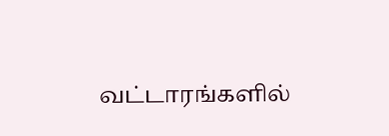வட்டாரங்களில்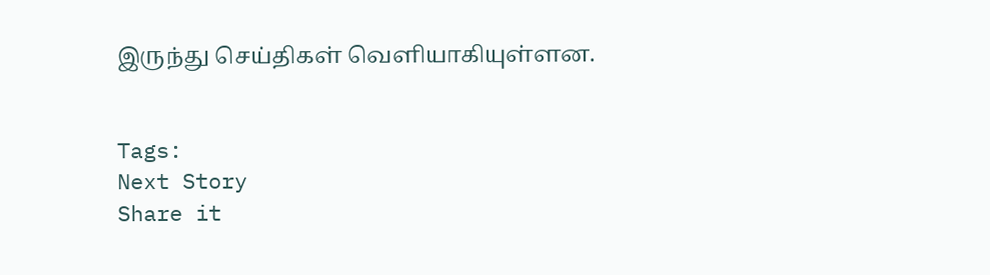இருந்து செய்திகள் வெளியாகியுள்ளன.


Tags:
Next Story
Share it